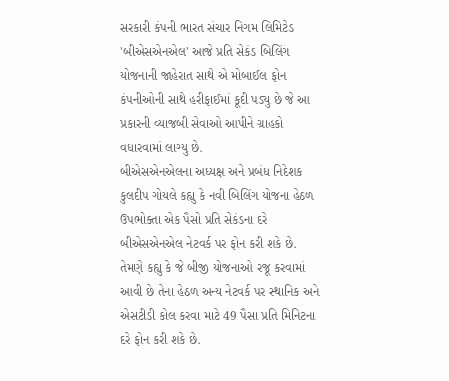સરકારી કંપની ભારત સંચાર નિગમ લિમિટેડ 'બીએસએનએલ' આજે પ્રતિ સેકંડ બિલિંગ યોજનાની જાહેરાત સાથે એ મોબાઈલ ફોન કંપનીઓની સાથે હરીફાઈમાં કૂદી પડ્યુ છે જે આ પ્રકારની વ્યાજબી સેવાઓ આપીને ગ્રાહકો વધારવામાં લાગ્યુ છે.
બીએસએનએલના અધ્યક્ષ અને પ્રબંધ નિદેશક કુલદીપ ગોયલે કહ્યુ કે નવી બિલિંગ યોજના હેઠળ ઉપભોક્તા એક પૈસો પ્રતિ સેકંડના દરે બીએસએનએલ નેટવર્ક પર ફોન કરી શકે છે.
તેમણે કહ્યુ કે જે બીજી યોજનાઓ રજૂ કરવામાં આવી છે તેના હેઠળ અન્ય નેટવર્ક પર સ્થાનિક અને એસટીડી કોલ કરવા માટે 49 પૈસા પ્રતિ મિનિટના દરે ફોન કરી શકે છે.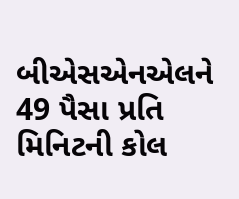બીએસએનએલને 49 પૈસા પ્રતિ મિનિટની કોલ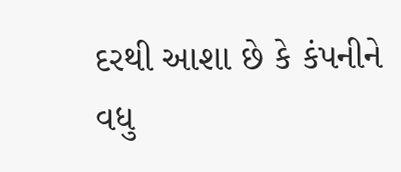દરથી આશા છે કે કંપનીને વધુ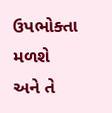ઉપભોક્તા મળશે અને તે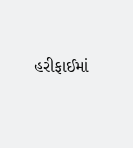હરીફાઈમાં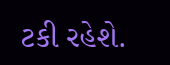ટકી રહેશે.